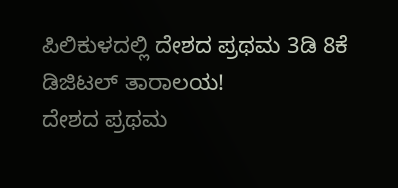ಪಿಲಿಕುಳದಲ್ಲಿ ದೇಶದ ಪ್ರಥಮ 3ಡಿ 8ಕೆ ಡಿಜಿಟಲ್ ತಾರಾಲಯ!
ದೇಶದ ಪ್ರಥಮ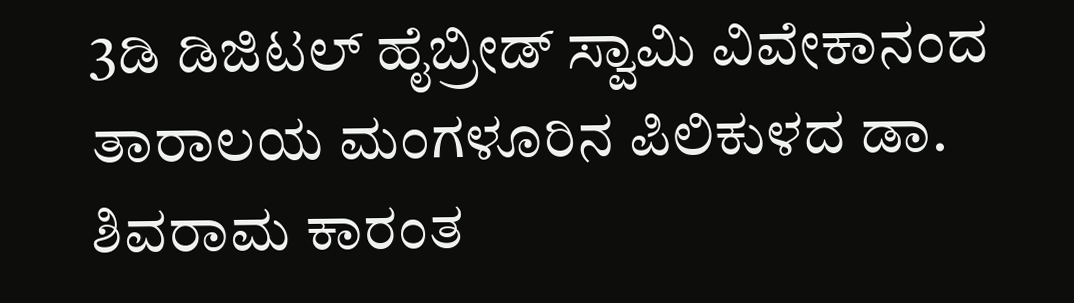3ಡಿ ಡಿಜಿಟಲ್ ಹೈಬ್ರೀಡ್ ಸ್ವಾಮಿ ವಿವೇಕಾನಂದ ತಾರಾಲಯ ಮಂಗಳೂರಿನ ಪಿಲಿಕುಳದ ಡಾ. ಶಿವರಾಮ ಕಾರಂತ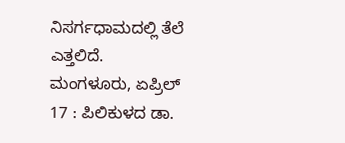ನಿಸರ್ಗಧಾಮದಲ್ಲಿ ತೆಲೆ ಎತ್ತಲಿದೆ.
ಮಂಗಳೂರು, ಏಪ್ರಿಲ್ 17 : ಪಿಲಿಕುಳದ ಡಾ.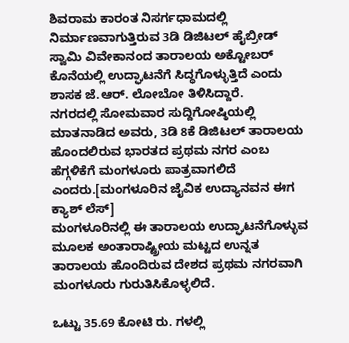ಶಿವರಾಮ ಕಾರಂತ ನಿಸರ್ಗಧಾಮದಲ್ಲಿ ನಿರ್ಮಾಣವಾಗುತ್ತಿರುವ 3ಡಿ ಡಿಜಿಟಲ್ ಹೈಬ್ರೀಡ್ ಸ್ವಾಮಿ ವಿವೇಕಾನಂದ ತಾರಾಲಯ ಅಕ್ಟೋಬರ್ ಕೊನೆಯಲ್ಲಿ ಉದ್ಘಾಟನೆಗೆ ಸಿದ್ಧಗೊಳ್ಳುತ್ತಿದೆ ಎಂದು ಶಾಸಕ ಜೆ.ಆರ್. ಲೋಬೋ ತಿಳಿಸಿದ್ದಾರೆ.
ನಗರದಲ್ಲಿ ಸೋಮವಾರ ಸುದ್ದಿಗೋಷ್ಠಿಯಲ್ಲಿ ಮಾತನಾಡಿದ ಅವರು, 3ಡಿ 8ಕೆ ಡಿಜಿಟಲ್ ತಾರಾಲಯ ಹೊಂದಲಿರುವ ಭಾರತದ ಪ್ರಥಮ ನಗರ ಎಂಬ ಹೆಗ್ಗಳಿಕೆಗೆ ಮಂಗಳೂರು ಪಾತ್ರವಾಗಲಿದೆ ಎಂದರು.[ಮಂಗಳೂರಿನ ಜೈವಿಕ ಉದ್ಯಾನವನ ಈಗ ಕ್ಯಾಶ್ ಲೆಸ್]
ಮಂಗಳೂರಿನಲ್ಲಿ ಈ ತಾರಾಲಯ ಉದ್ಘಾಟನೆಗೊಳ್ಳುವ ಮೂಲಕ ಅಂತಾರಾಷ್ಟ್ರೀಯ ಮಟ್ಟದ ಉನ್ನತ ತಾರಾಲಯ ಹೊಂದಿರುವ ದೇಶದ ಪ್ರಥಮ ನಗರವಾಗಿ ಮಂಗಳೂರು ಗುರುತಿಸಿಕೊಳ್ಳಲಿದೆ.

ಒಟ್ಟು 35.69 ಕೋಟಿ ರು. ಗಳಲ್ಲಿ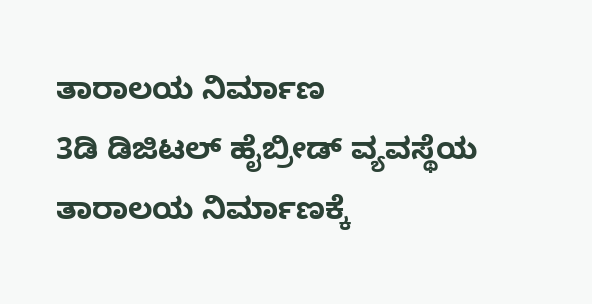ತಾರಾಲಯ ನಿರ್ಮಾಣ
3ಡಿ ಡಿಜಿಟಲ್ ಹೈಬ್ರೀಡ್ ವ್ಯವಸ್ಥೆಯ ತಾರಾಲಯ ನಿರ್ಮಾಣಕ್ಕೆ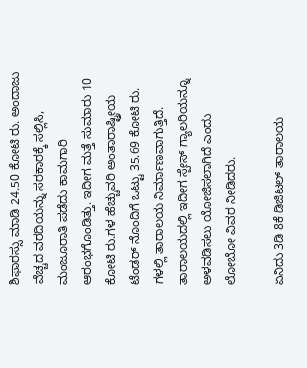ಶಿಫಾರಸ್ಸು ಮಾಡಿ 24.50 ಕೋಟಿ ರು. ಅಂದಾಜು ವೆಚ್ಚದ ವರದಿಯನ್ನು ಸರಕಾರಕ್ಕೆ ಸಲ್ಲಿಸಿ, ಮಂಜೂರಾತಿ ಪಡೆದು ಕಾಮಗಾರಿ ಆರಂಭಗೊಂಡಿತ್ತು. ಇದೀಗ ಮತ್ತೆ ಸುಮಾರು 10 ಕೋಟಿ ರು.ಗಳ ಹೆಚ್ಚುವರಿ ಅಂತಾರಾಷ್ಟ್ರೀಯ ಟೆಂಡರ್ ನೊಂದಿಗೆ ಒಟ್ಟು 35.69 ಕೋಟಿ ರು. ಗಳಲ್ಲಿ ತಾರಾಲಯ ನಿರ್ಮಾಣವಾಗುತ್ತಿದೆ. ತಾರಾಲಯದಲ್ಲಿ ಇದೀಗ ಸ್ಪೇಸ್ ಗ್ಯಾಲರಿಯನ್ನೂ ಅಳವಡಿಸಲು ಯೋಜಿಸಲಾಗಿದೆ ಎಂದು ಲೋಬೋ ವಿವರ ನೀಡಿದರು.

ಏನಿದು 3ಡಿ 8ಕೆ ಡಿಜಿಟಲ್ ತಾರಾಲಯ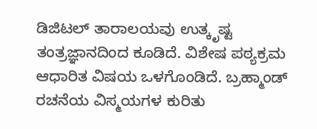ಡಿಜಿಟಲ್ ತಾರಾಲಯವು ಉತ್ಕೃಷ್ಟ ತಂತ್ರಜ್ಞಾನದಿಂದ ಕೂಡಿದೆ. ವಿಶೇಷ ಪಠ್ಯಕ್ರಮ ಆಧಾರಿತ ವಿಷಯ ಒಳಗೊಂಡಿದೆ. ಬ್ರಹ್ಮಾಂಡ್ ರಚನೆಯ ವಿಸ್ಮಯಗಳ ಕುರಿತು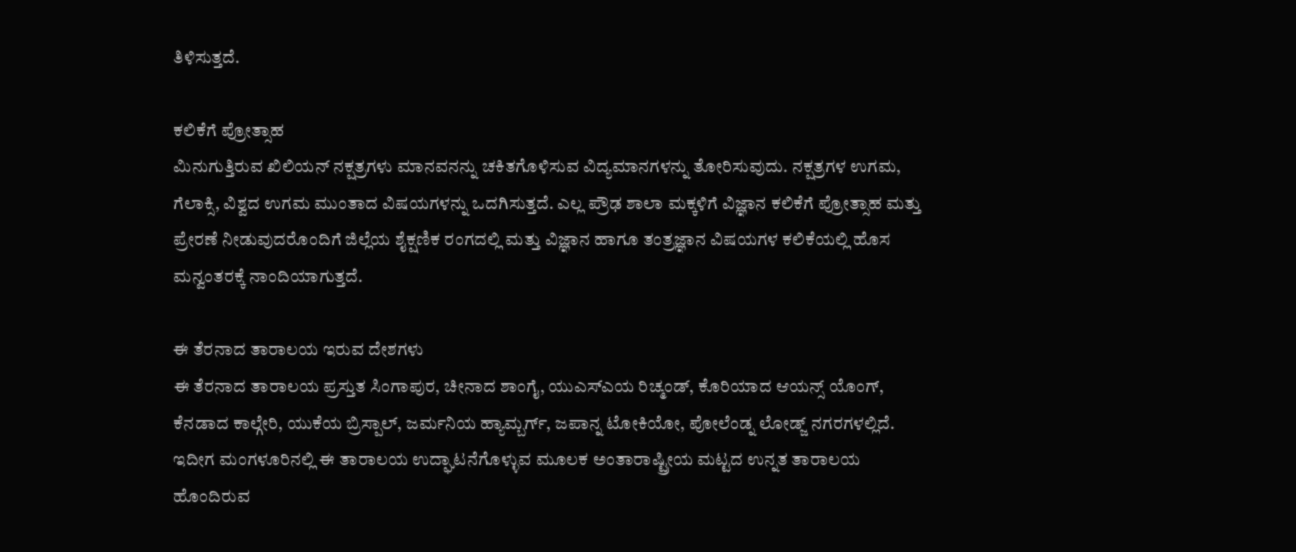ತಿಳಿಸುತ್ತದೆ.

ಕಲಿಕೆಗೆ ಪ್ರೋತ್ಸಾಹ
ಮಿನುಗುತ್ತಿರುವ ಖಿಲಿಯನ್ ನಕ್ಷತ್ರಗಳು ಮಾನವನನ್ನು ಚಕಿತಗೊಳಿಸುವ ವಿದ್ಯಮಾನಗಳನ್ನು ತೋರಿಸುವುದು. ನಕ್ಷತ್ರಗಳ ಉಗಮ, ಗೆಲಾಕ್ಸಿ, ವಿಶ್ವದ ಉಗಮ ಮುಂತಾದ ವಿಷಯಗಳನ್ನು ಒದಗಿಸುತ್ತದೆ. ಎಲ್ಲ ಪ್ರೌಢ ಶಾಲಾ ಮಕ್ಕಳಿಗೆ ವಿಜ್ಞಾನ ಕಲಿಕೆಗೆ ಪ್ರೋತ್ಸಾಹ ಮತ್ತು ಪ್ರೇರಣೆ ನೀಡುವುದರೊಂದಿಗೆ ಜಿಲ್ಲೆಯ ಶೈಕ್ಷಣಿಕ ರಂಗದಲ್ಲಿ ಮತ್ತು ವಿಜ್ಞಾನ ಹಾಗೂ ತಂತ್ರಜ್ಞಾನ ವಿಷಯಗಳ ಕಲಿಕೆಯಲ್ಲಿ ಹೊಸ ಮನ್ವಂತರಕ್ಕೆ ನಾಂದಿಯಾಗುತ್ತದೆ.

ಈ ತೆರನಾದ ತಾರಾಲಯ ಇರುವ ದೇಶಗಳು
ಈ ತೆರನಾದ ತಾರಾಲಯ ಪ್ರಸ್ತುತ ಸಿಂಗಾಪುರ, ಚೀನಾದ ಶಾಂಗೈ, ಯುಎಸ್ಎಯ ರಿಚ್ಮಂಡ್, ಕೊರಿಯಾದ ಆಯನ್ಸ್ ಯೊಂಗ್, ಕೆನಡಾದ ಕಾಲ್ಗೇರಿ, ಯುಕೆಯ ಬ್ರಿಸ್ಪಾಲ್, ಜರ್ಮನಿಯ ಹ್ಯಾಮ್ಬರ್ಗ್, ಜಪಾನ್ನ ಟೋಕಿಯೋ, ಪೋಲೆಂಡ್ನ ಲೋಡ್ಜ್ ನಗರಗಳಲ್ಲಿದೆ. ಇದೀಗ ಮಂಗಳೂರಿನಲ್ಲಿ ಈ ತಾರಾಲಯ ಉದ್ಘಾಟನೆಗೊಳ್ಳುವ ಮೂಲಕ ಅಂತಾರಾಷ್ಟ್ರೀಯ ಮಟ್ಟದ ಉನ್ನತ ತಾರಾಲಯ ಹೊಂದಿರುವ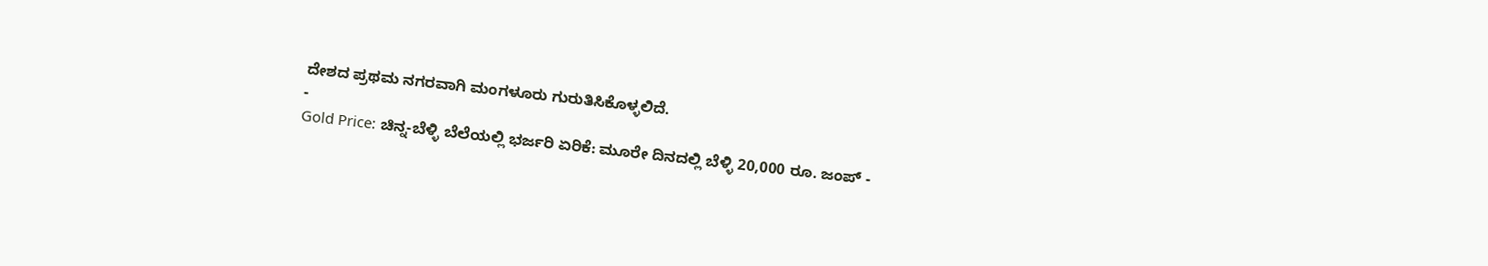ದೇಶದ ಪ್ರಥಮ ನಗರವಾಗಿ ಮಂಗಳೂರು ಗುರುತಿಸಿಕೊಳ್ಳಲಿದೆ.
-
Gold Price: ಚಿನ್ನ-ಬೆಳ್ಳಿ ಬೆಲೆಯಲ್ಲಿ ಭರ್ಜರಿ ಏರಿಕೆ: ಮೂರೇ ದಿನದಲ್ಲಿ ಬೆಳ್ಳಿ 20,000 ರೂ. ಜಂಪ್ -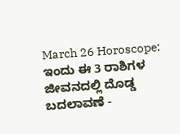March 26 Horoscope: ಇಂದು ಈ 3 ರಾಶಿಗಳ ಜೀವನದಲ್ಲಿ ದೊಡ್ಡ ಬದಲಾವಣೆ -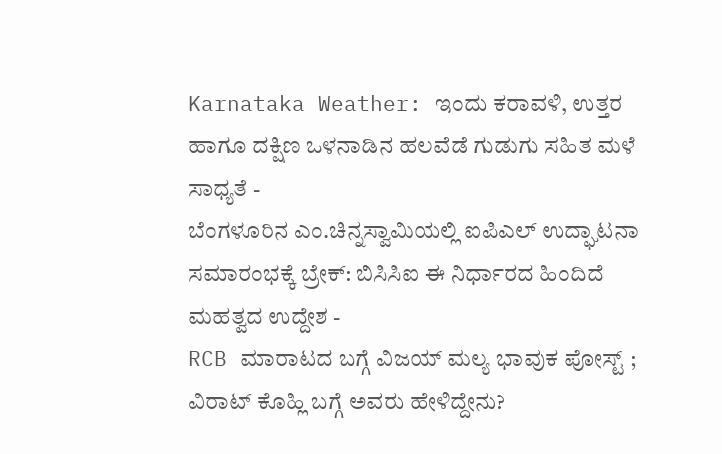Karnataka Weather: ಇಂದು ಕರಾವಳಿ, ಉತ್ತರ ಹಾಗೂ ದಕ್ಷಿಣ ಒಳನಾಡಿನ ಹಲವೆಡೆ ಗುಡುಗು ಸಹಿತ ಮಳೆ ಸಾಧ್ಯತೆ -
ಬೆಂಗಳೂರಿನ ಎಂ.ಚಿನ್ನಸ್ವಾಮಿಯಲ್ಲಿ ಐಪಿಎಲ್ ಉದ್ಘಾಟನಾ ಸಮಾರಂಭಕ್ಕೆ ಬ್ರೇಕ್: ಬಿಸಿಸಿಐ ಈ ನಿರ್ಧಾರದ ಹಿಂದಿದೆ ಮಹತ್ವದ ಉದ್ದೇಶ -
RCB ಮಾರಾಟದ ಬಗ್ಗೆ ವಿಜಯ್ ಮಲ್ಯ ಭಾವುಕ ಪೋಸ್ಟ್ ; ವಿರಾಟ್ ಕೊಹ್ಲಿ ಬಗ್ಗೆ ಅವರು ಹೇಳಿದ್ದೇನು?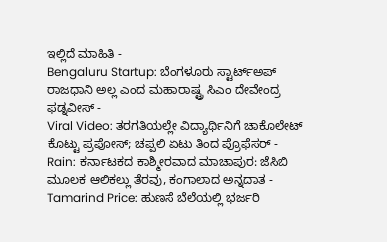ಇಲ್ಲಿದೆ ಮಾಹಿತಿ -
Bengaluru Startup: ಬೆಂಗಳೂರು ಸ್ಟಾರ್ಟ್ಅಪ್ ರಾಜಧಾನಿ ಅಲ್ಲ ಎಂದ ಮಹಾರಾಷ್ಟ್ರ ಸಿಎಂ ದೇವೇಂದ್ರ ಫಡ್ನವೀಸ್ -
Viral Video: ತರಗತಿಯಲ್ಲೇ ವಿದ್ಯಾರ್ಥಿನಿಗೆ ಚಾಕೊಲೇಟ್ ಕೊಟ್ಟು ಪ್ರಪೋಸ್; ಚಪ್ಪಲಿ ಏಟು ತಿಂದ ಪ್ರೊಫೆಸರ್ -
Rain: ಕರ್ನಾಟಕದ ಕಾಶ್ಮೀರವಾದ ಮಾಚಾಪುರ: ಜೆಸಿಬಿ ಮೂಲಕ ಆಲಿಕಲ್ಲು ತೆರವು, ಕಂಗಾಲಾದ ಅನ್ನದಾತ -
Tamarind Price: ಹುಣಸೆ ಬೆಲೆಯಲ್ಲಿ ಭರ್ಜರಿ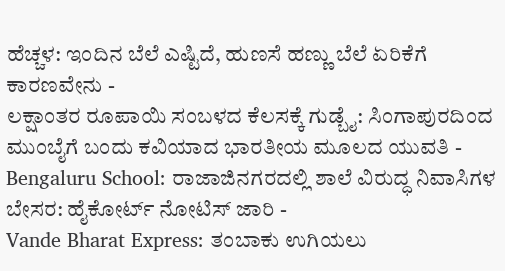ಹೆಚ್ಚಳ: ಇಂದಿನ ಬೆಲೆ ಎಷ್ಟಿದೆ, ಹುಣಸೆ ಹಣ್ಣು ಬೆಲೆ ಏರಿಕೆಗೆ ಕಾರಣವೇನು -
ಲಕ್ಷಾಂತರ ರೂಪಾಯಿ ಸಂಬಳದ ಕೆಲಸಕ್ಕೆ ಗುಡ್ಬೈ: ಸಿಂಗಾಪುರದಿಂದ ಮುಂಬೈಗೆ ಬಂದು ಕವಿಯಾದ ಭಾರತೀಯ ಮೂಲದ ಯುವತಿ -
Bengaluru School: ರಾಜಾಜಿನಗರದಲ್ಲಿ ಶಾಲೆ ವಿರುದ್ಧ ನಿವಾಸಿಗಳ ಬೇಸರ: ಹೈಕೋರ್ಟ್ ನೋಟಿಸ್ ಜಾರಿ -
Vande Bharat Express: ತಂಬಾಕು ಉಗಿಯಲು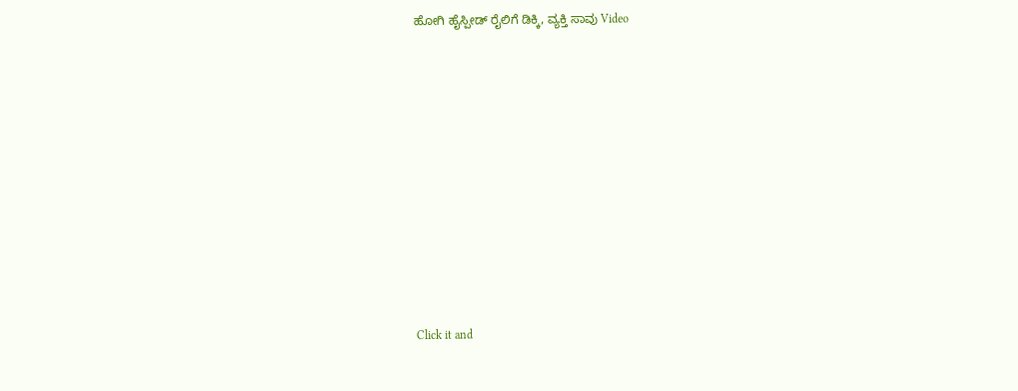ಹೋಗಿ ಹೈಸ್ಪೀಡ್ ರೈಲಿಗೆ ಡಿಕ್ಕಿ, ವ್ಯಕ್ತಿ ಸಾವು Video












Click it and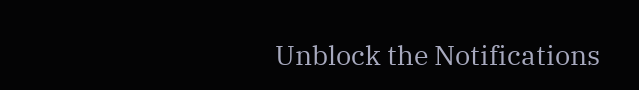Unblock the Notifications